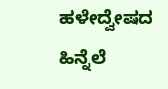ಹಳೇದ್ವೇಷದ ಹಿನ್ನೆಲೆ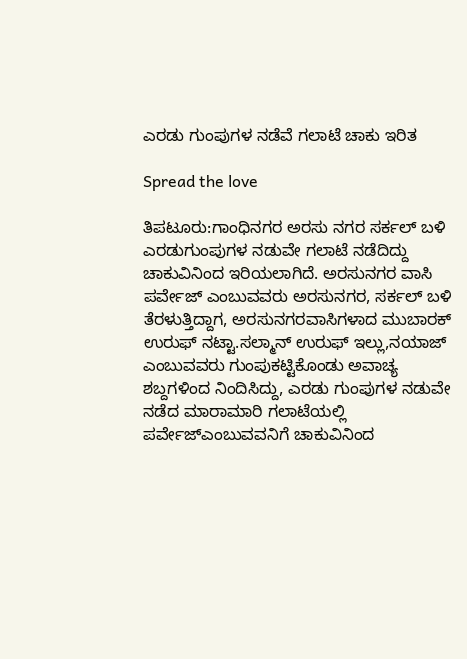ಎರಡು ಗುಂಪುಗಳ ನಡೆವೆ ಗಲಾಟೆ ಚಾಕು ಇರಿತ

Spread the love

ತಿಪಟೂರು:ಗಾಂಧಿನಗರ ಅರಸು ನಗರ ಸರ್ಕಲ್ ಬಳಿ ಎರಡುಗುಂಪುಗಳ ನಡುವೇ ಗಲಾಟೆ ನಡೆದಿದ್ದು ಚಾಕುವಿನಿಂದ ಇರಿಯಲಾಗಿದೆ. ಅರಸುನಗರ ವಾಸಿ ಪರ್ವೇಜ್ ಎಂಬುವವರು ಅರಸುನಗರ, ಸರ್ಕಲ್ ಬಳಿ ತೆರಳುತ್ತಿದ್ದಾಗ, ಅರಸುನಗರವಾಸಿಗಳಾದ ಮುಬಾರಕ್ ಉರುಫ್ ನಟ್ಟಾ.ಸಲ್ಮಾನ್ ಉರುಫ್ ಇಲ್ಲು,ನಯಾಜ್ ಎಂಬುವವರು ಗುಂಪುಕಟ್ಟಿಕೊಂಡು ಅವಾಚ್ಯ ಶಬ್ದಗಳಿಂದ ನಿಂದಿಸಿದ್ದು, ಎರಡು ಗುಂಪುಗಳ ನಡುವೇ ನಡೆದ ಮಾರಾಮಾರಿ ಗಲಾಟೆಯಲ್ಲಿ ಪರ್ವೇಜ್ಎಂಬುವವನಿಗೆ ಚಾಕುವಿನಿಂದ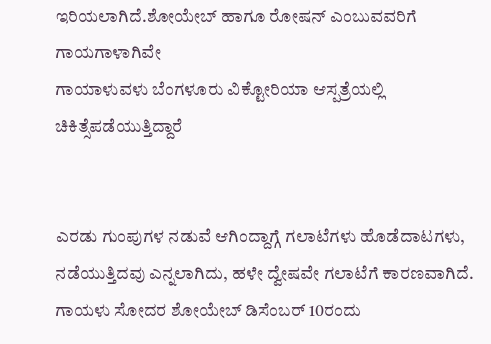ಇರಿಯಲಾಗಿದೆ.ಶೋಯೇಬ್ ಹಾಗೂ ರೋಷನ್ ಎಂಬುವವರಿಗೆ ಗಾಯಗಾಳಾಗಿವೇ
ಗಾಯಾಳುವಳು ಬೆಂಗಳೂರು ವಿಕ್ಟೋರಿಯಾ ಆಸ್ಪತ್ರೆಯಲ್ಲಿ ಚಿಕಿತ್ಸೆಪಡೆಯುತ್ತಿದ್ದಾರೆ


ಎರಡು ಗುಂಪುಗಳ ನಡುವೆ ಆಗಿಂದ್ದಾಗ್ಗೆ ಗಲಾಟೆಗಳು ಹೊಡೆದಾಟಗಳು, ನಡೆಯುತ್ತಿದವು ಎನ್ನಲಾಗಿದು, ಹಳೇ ದ್ವೇಷವೇ ಗಲಾಟೆಗೆ ಕಾರಣವಾಗಿದೆ.
ಗಾಯಳು ಸೋದರ ಶೋಯೇಬ್ ಡಿಸೆಂಬರ್ 10ರಂದು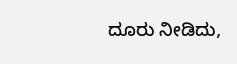ದೂರು ನೀಡಿದು,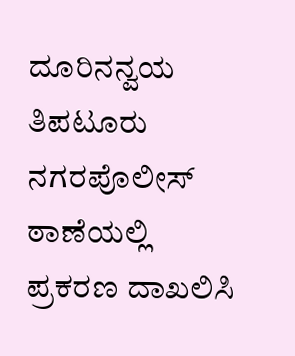ದೂರಿನನ್ವಯ ತಿಪಟೂರು ನಗರಪೊಲೀಸ್ ಠಾಣೆಯಲ್ಲಿ ಪ್ರಕರಣ ದಾಖಲಿಸಿ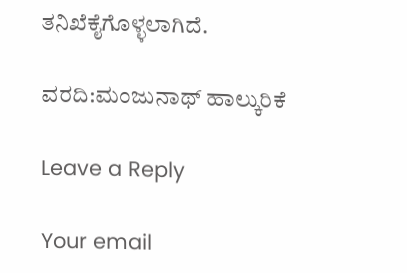ತನಿಖೆಕೈಗೊಳ್ಳಲಾಗಿದೆ.

ವರದಿ:ಮಂಜುನಾಥ್ ಹಾಲ್ಕುರಿಕೆ

Leave a Reply

Your email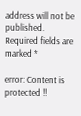address will not be published. Required fields are marked *

error: Content is protected !!